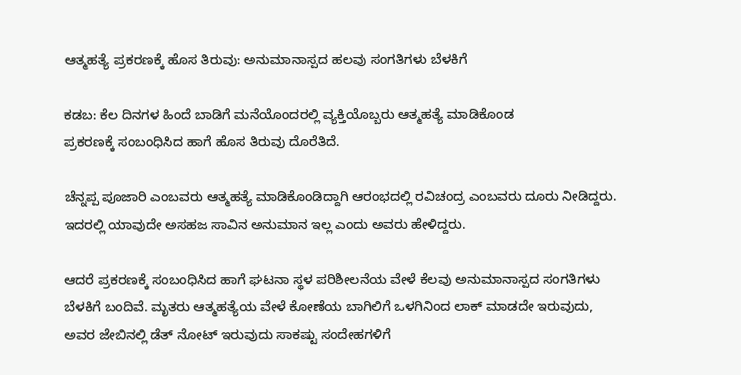ಆತ್ಮಹತ್ಯೆ ಪ್ರಕರಣಕ್ಕೆ ಹೊಸ ತಿರುವು: ಅನುಮಾನಾಸ್ಪದ ಹಲವು ಸಂಗತಿಗಳು ಬೆಳಕಿಗೆ

ಕಡಬ: ಕೆಲ ದಿನಗಳ ಹಿಂದೆ ಬಾಡಿಗೆ ಮನೆಯೊಂದರಲ್ಲಿ ವ್ಯಕ್ತಿಯೊಬ್ಬರು ಆತ್ಮಹತ್ಯೆ ಮಾಡಿಕೊಂಡ ಪ್ರಕರಣಕ್ಕೆ ‌ಸಂಬಂಧಿಸಿದ ಹಾಗೆ ಹೊಸ ತಿರುವು ದೊರೆತಿದೆ.

ಚೆನ್ನಪ್ಪ ಪೂಜಾರಿ ಎಂಬವರು ಆತ್ಮಹತ್ಯೆ ಮಾಡಿಕೊಂಡಿದ್ದಾಗಿ ಆರಂಭದಲ್ಲಿ ರವಿಚಂದ್ರ ಎಂಬವರು ದೂರು ನೀಡಿದ್ದರು. ಇದರಲ್ಲಿ ಯಾವುದೇ ಅಸಹಜ‌ ಸಾವಿನ ಅನುಮಾನ ಇಲ್ಲ ಎಂದು ಅವರು ಹೇಳಿದ್ದರು.

ಆದರೆ ಪ್ರಕರಣಕ್ಕೆ ‌ಸಂಬಂಧಿಸಿದ ಹಾಗೆ ಘಟನಾ ಸ್ಥಳ‌ ಪರಿಶೀಲನೆಯ ವೇಳೆ ಕೆಲವು ಅನುಮಾನಾಸ್ಪದ ‌ಸಂಗತಿಗಳು ಬೆಳಕಿಗೆ ಬಂದಿವೆ. ಮೃತರು ಆತ್ಮಹತ್ಯೆಯ ವೇಳೆ ಕೋಣೆಯ ಬಾಗಿಲಿಗೆ ಒಳಗಿನಿಂದ ಲಾಕ್ ಮಾಡದೇ ಇರುವುದು, ಅವರ ಜೇಬಿನಲ್ಲಿ ಡೆತ್ ನೋಟ್ ಇರುವುದು ಸಾಕಷ್ಟು ಸಂದೇಹಗಳಿಗೆ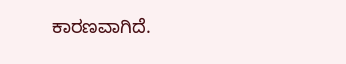ಕಾರಣವಾಗಿದೆ.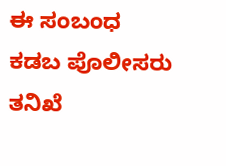ಈ ಸಂಬಂಧ ಕಡಬ ಪೊಲೀಸರು ತನಿಖೆ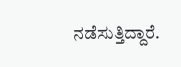ನಡೆಸುತ್ತಿದ್ದಾರೆ.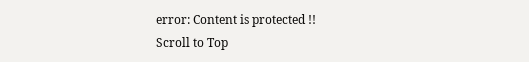error: Content is protected !!
Scroll to Top